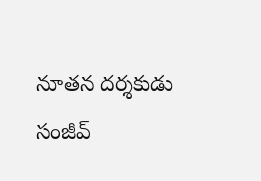నూతన దర్శకుడు సంజీవ్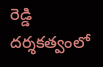రెడ్డి దర్శకత్వంలో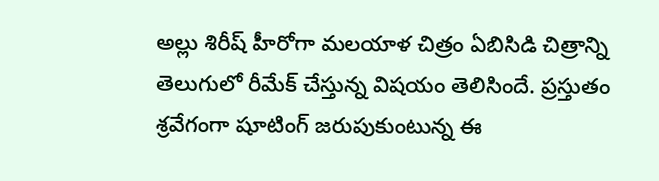అల్లు శిరీష్ హీరోగా మలయాళ చిత్రం ఏబిసిడి చిత్రాన్ని తెలుగులో రీమేక్ చేస్తున్న విషయం తెలిసిందే. ప్రస్తుతం శ్రవేగంగా షూటింగ్ జరుపుకుంటున్న ఈ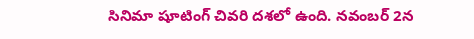సినిమా షూటింగ్ చివరి దశలో ఉంది. నవంబర్ 2న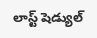లాస్ట్ షెడ్యుల్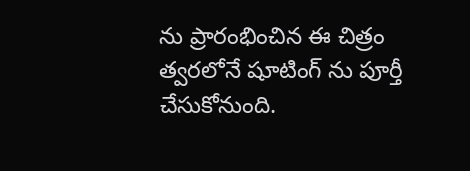ను ప్రారంభించిన ఈ చిత్రం త్వరలోనే షూటింగ్ ను పూర్తీ చేసుకోనుంది.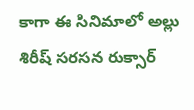కాగా ఈ సినిమాలో అల్లు శిరీష్ సరసన రుక్సార్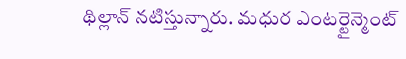థిల్లాన్ నటిస్తున్నారు. మధుర ఎంటర్టైన్మెంట్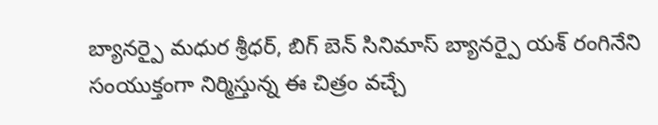బ్యానర్పై మధుర శ్రీధర్, బిగ్ బెన్ సినిమాస్ బ్యానర్పై యశ్ రంగినేని సంయుక్తంగా నిర్మిస్తున్న ఈ చిత్రం వచ్చే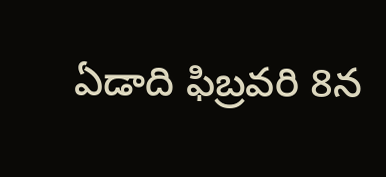ఏడాది ఫిబ్రవరి 8న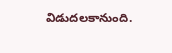విడుదలకానుంది.